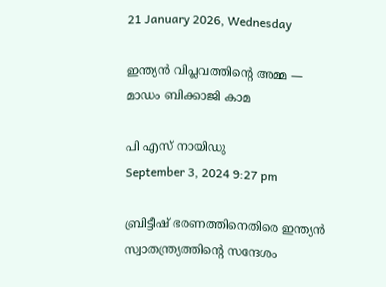21 January 2026, Wednesday

ഇന്ത്യന്‍ വിപ്ലവത്തിന്റെ അമ്മ — മാഡം ബിക്കാജി കാമ

പി എസ് നായിഡു
September 3, 2024 9:27 pm

ബ്രിട്ടീഷ് ഭരണത്തിനെതിരെ ഇന്ത്യന്‍ സ്വാതന്ത്ര്യത്തിന്റെ സന്ദേശം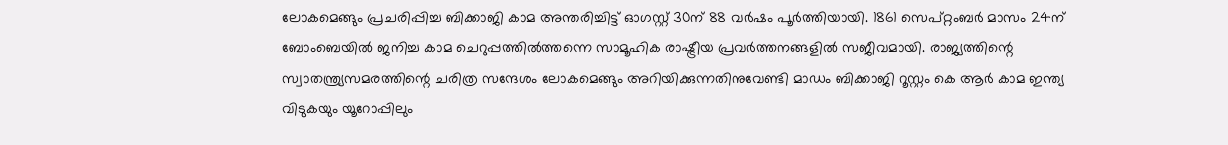ലോകമെങ്ങും പ്രചരിപ്പിച്ച ബിക്കാജി കാമ അന്തരിച്ചിട്ട് ഓഗസ്റ്റ് 30ന് 88 വര്‍ഷം പൂര്‍ത്തിയായി. 1861 സെപ്റ്റംബര്‍ മാസം 24ന് ബോംബെയില്‍ ജനിച്ച കാമ ചെറുപ്പത്തില്‍ത്തന്നെ സാമൂഹിക രാഷ്ട്രീയ പ്രവര്‍ത്തനങ്ങളില്‍ സജീവമായി. രാജ്യത്തിന്റെ സ്വാതന്ത്ര്യസമരത്തിന്റെ ചരിത്ര സന്ദേശം ലോകമെങ്ങും അറിയിക്കുന്നതിനുവേണ്ടി മാഡം ബിക്കാജി റൂസ്റ്റം കെ ആര്‍ കാമ ഇന്ത്യ വിടുകയും യൂറോപ്പിലും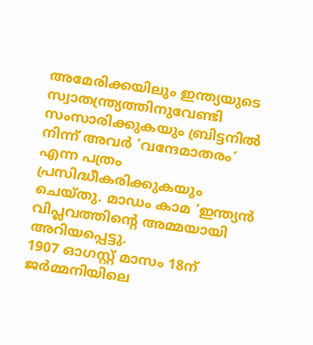അമേരിക്കയിലും ഇന്ത്യയുടെ സ്വാതന്ത്ര്യത്തിനുവേണ്ടി സംസാരിക്കുകയും ബ്രിട്ടനില്‍ നിന്ന് അവര്‍ ‘വന്ദേമാതരം’ എന്ന പത്രം പ്രസിദ്ധീകരിക്കുകയും ചെയ്തു. മാഡം കാമ ‘ഇന്ത്യന്‍ വിപ്ലവത്തിന്റെ അമ്മയായി അറിയപ്പെട്ടു.
1907 ഓഗസ്റ്റ് മാസം 18ന് ജര്‍മ്മനിയിലെ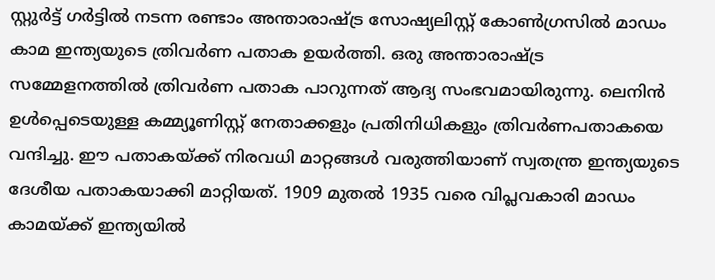സ്റ്റുര്‍ട്ട് ഗര്‍ട്ടില്‍ നടന്ന രണ്ടാം അന്താരാഷ്ട്ര സോഷ്യലിസ്റ്റ് കോണ്‍ഗ്രസില്‍ മാഡം കാമ ഇന്ത്യയുടെ ത്രിവര്‍ണ പതാക ഉയര്‍ത്തി. ഒരു അന്താരാഷ്ട്ര സമ്മേളനത്തില്‍ ത്രിവര്‍ണ പതാക പാറുന്നത് ആദ്യ സംഭവമായിരുന്നു. ലെനിന്‍ ഉള്‍പ്പെടെയുള്ള കമ്മ്യൂണിസ്റ്റ് നേതാക്കളും പ്രതിനിധികളും ത്രിവര്‍ണപതാകയെ വന്ദിച്ചു. ഈ പതാകയ്ക്ക് നിരവധി മാറ്റങ്ങള്‍ വരുത്തിയാണ് സ്വതന്ത്ര ഇന്ത്യയുടെ ദേശീയ പതാകയാക്കി മാറ്റിയത്. 1909 മുതല്‍ 1935 വരെ വിപ്ലവകാരി മാഡം കാമയ്ക്ക് ഇന്ത്യയില്‍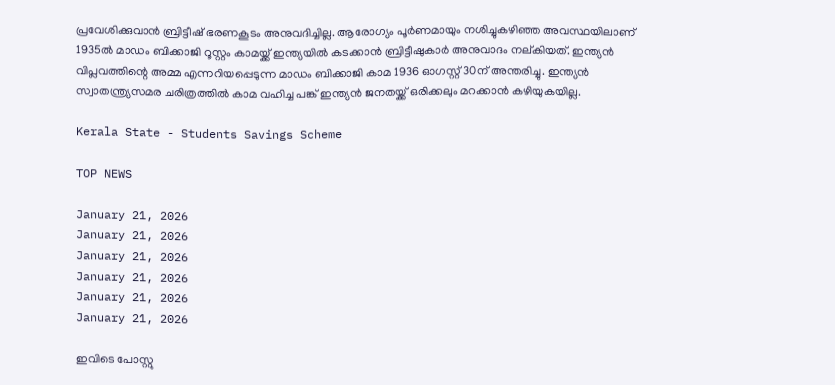പ്രവേശിക്കുവാന്‍ ബ്രിട്ടീഷ് ഭരണകൂടം അനുവദിച്ചില്ല. ആരോഗ്യം പൂര്‍ണമായും നശിച്ചുകഴിഞ്ഞ അവസ്ഥയിലാണ് 1935ല്‍ മാഡം ബിക്കാജി റൂസ്റ്റം കാമയ്ക്ക് ഇന്ത്യയില്‍ കടക്കാന്‍ ബ്രിട്ടീഷുകാര്‍ അനുവാദം നല്കിയത്. ഇന്ത്യന്‍ വിപ്ലവത്തിന്റെ അമ്മ എന്നറിയപ്പെടുന്ന മാഡം ബിക്കാജി കാമ 1936 ഓഗസ്റ്റ് 30ന് അന്തരിച്ചു. ഇന്ത്യന്‍ സ്വാതന്ത്ര്യസമര ചരിത്രത്തില്‍ കാമ വഹിച്ച പങ്ക് ഇന്ത്യന്‍ ജനതയ്ക്ക് ഒരിക്കലും മറക്കാന്‍ കഴിയുകയില്ല.

Kerala State - Students Savings Scheme

TOP NEWS

January 21, 2026
January 21, 2026
January 21, 2026
January 21, 2026
January 21, 2026
January 21, 2026

ഇവിടെ പോസ്റ്റു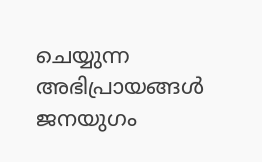ചെയ്യുന്ന അഭിപ്രായങ്ങള്‍ ജനയുഗം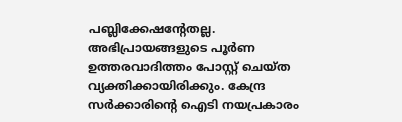പബ്ലിക്കേഷന്റേതല്ല. അഭിപ്രായങ്ങളുടെ പൂര്‍ണ ഉത്തരവാദിത്തം പോസ്റ്റ് ചെയ്ത വ്യക്തിക്കായിരിക്കും. കേന്ദ്ര സര്‍ക്കാരിന്റെ ഐടി നയപ്രകാരം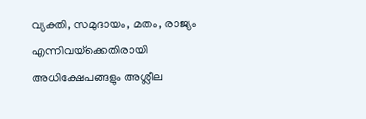വ്യക്തി, സമുദായം, മതം, രാജ്യം എന്നിവയ്‌ക്കെതിരായി അധിക്ഷേപങ്ങളും അശ്ലീല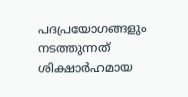പദപ്രയോഗങ്ങളും നടത്തുന്നത് ശിക്ഷാര്‍ഹമായ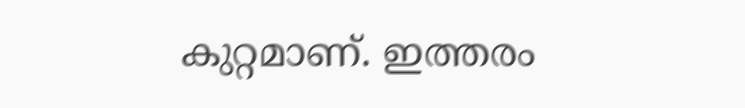കുറ്റമാണ്. ഇത്തരം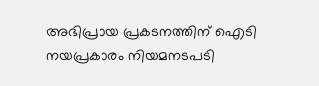അഭിപ്രായ പ്രകടനത്തിന് ഐടി നയപ്രകാരം നിയമനടപടി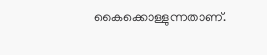കൈക്കൊള്ളുന്നതാണ്.